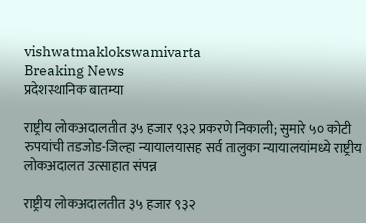vishwatmaklokswamivarta
Breaking News
प्रदेशस्थानिक बातम्या

राष्ट्रीय लोकअदालतीत ३५ हजार ९३२ प्रकरणे निकाली; सुमारे ५० कोटी रुपयांची तडजोड-जिल्हा न्यायालयासह सर्व तालुका न्यायालयांमध्ये राष्ट्रीय लोकअदालत उत्साहात संपन्न

राष्ट्रीय लोकअदालतीत ३५ हजार ९३२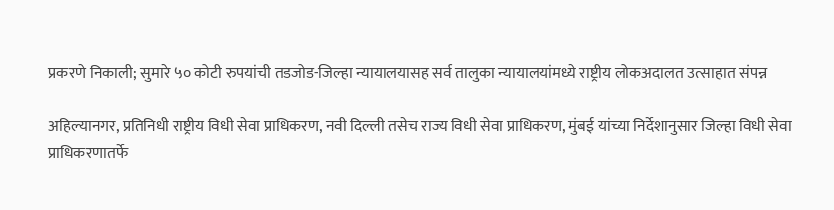प्रकरणे निकाली; सुमारे ५० कोटी रुपयांची तडजोड-जिल्हा न्यायालयासह सर्व तालुका न्यायालयांमध्ये राष्ट्रीय लोकअदालत उत्साहात संपन्न

अहिल्यानगर, प्रतिनिधी राष्ट्रीय विधी सेवा प्राधिकरण, नवी दिल्ली तसेच राज्य विधी सेवा प्राधिकरण, मुंबई यांच्या निर्देशानुसार जिल्हा विधी सेवा प्राधिकरणातर्फे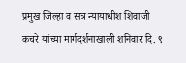प्रमुख जिल्हा व सत्र न्यायाधीश शिवाजी कचरे यांच्या मार्गदर्शनाखाली शनिवार दि. ९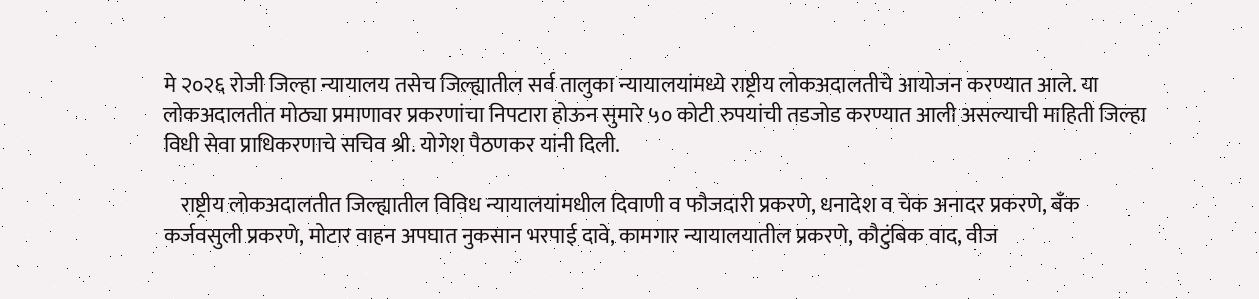मे २०२६ रोजी जिल्हा न्यायालय तसेच जिल्ह्यातील सर्व तालुका न्यायालयांमध्ये राष्ट्रीय लोकअदालतीचे आयोजन करण्यात आले. या लोकअदालतीत मोठ्या प्रमाणावर प्रकरणांचा निपटारा होऊन सुमारे ५० कोटी रुपयांची तडजोड करण्यात आली असल्याची माहिती जिल्हा विधी सेवा प्राधिकरणाचे सचिव श्री. योगेश पैठणकर यांनी दिली.

    राष्ट्रीय लोकअदालतीत जिल्ह्यातील विविध न्यायालयांमधील दिवाणी व फौजदारी प्रकरणे, धनादेश व चेक अनादर प्रकरणे, बँक कर्जवसुली प्रकरणे, मोटार वाहन अपघात नुकसान भरपाई दावे, कामगार न्यायालयातील प्रकरणे, कौटुंबिक वाद, वीज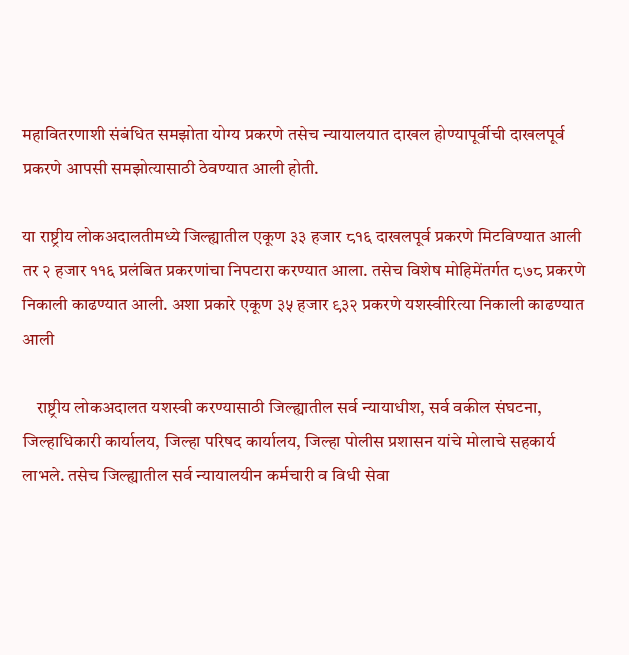महावितरणाशी संबंधित समझोता योग्य प्रकरणे तसेच न्यायालयात दाखल होण्यापूर्वीची दाखलपूर्व प्रकरणे आपसी समझोत्यासाठी ठेवण्यात आली होती.

या राष्ट्रीय लोकअदालतीमध्ये जिल्ह्यातील एकूण ३३ हजार ८१६ दाखलपूर्व प्रकरणे मिटविण्यात आली तर २ हजार ११६ प्रलंबित प्रकरणांचा निपटारा करण्यात आला. तसेच विशेष मोहिमेंतर्गत ८७८ प्रकरणे निकाली काढण्यात आली. अशा प्रकारे एकूण ३५ हजार ९३२ प्रकरणे यशस्वीरित्या निकाली काढण्यात आली

    राष्ट्रीय लोकअदालत यशस्वी करण्यासाठी जिल्ह्यातील सर्व न्यायाधीश, सर्व वकील संघटना, जिल्हाधिकारी कार्यालय, जिल्हा परिषद कार्यालय, जिल्हा पोलीस प्रशासन यांचे मोलाचे सहकार्य लाभले. तसेच जिल्ह्यातील सर्व न्यायालयीन कर्मचारी व विधी सेवा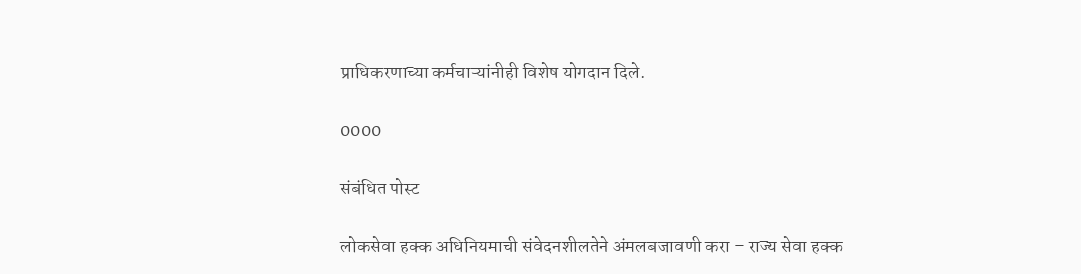प्राधिकरणाच्या कर्मचाऱ्यांनीही विशेष योगदान दिले.

0000

संबंधित पोस्ट

लोकसेवा हक्क अधिनियमाची संवेदनशीलतेने अंमलबजावणी करा – राज्य सेवा हक्क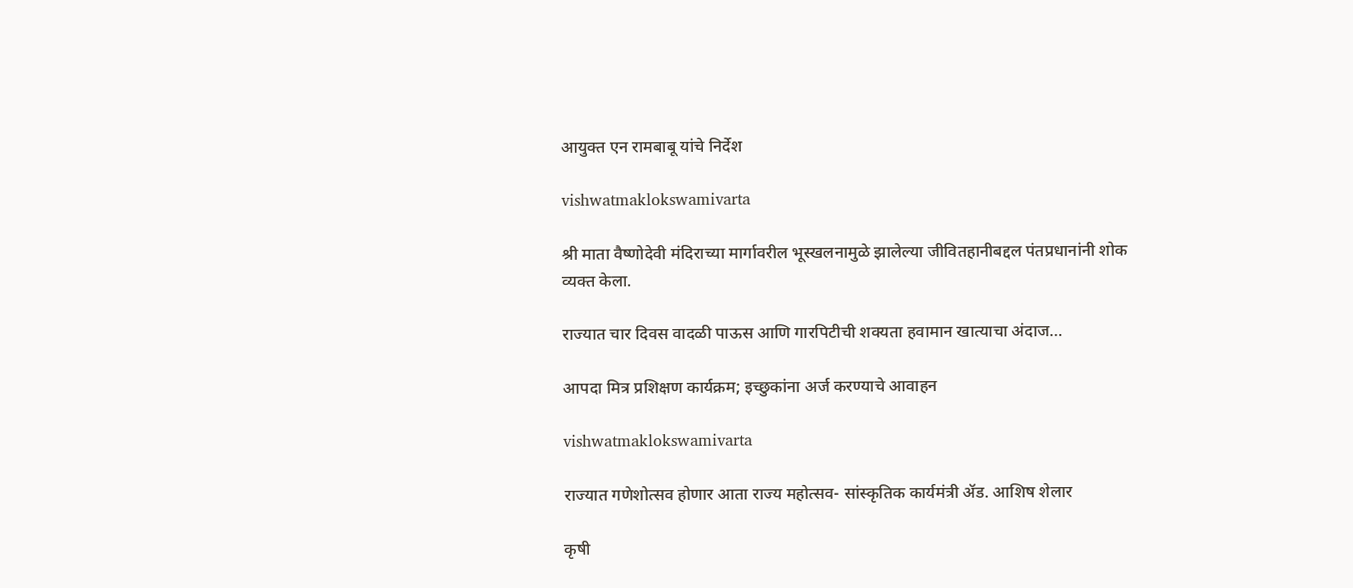आयुक्त एन रामबाबू यांचे निर्देश

vishwatmaklokswamivarta

श्री माता वैष्णोदेवी मंदिराच्या मार्गावरील भूस्खलनामुळे झालेल्या जीवितहानीबद्दल पंतप्रधानांनी शोक व्यक्त केला.

राज्यात चार दिवस वादळी पाऊस आणि गारपिटीची शक्यता हवामान खात्याचा अंदाज…

आपदा मित्र प्रशिक्षण कार्यक्रम; इच्छुकांना अर्ज करण्याचे आवाहन

vishwatmaklokswamivarta

राज्यात गणेशोत्सव होणार आता राज्य महोत्सव- सांस्कृतिक कार्यमंत्री ॲड. आशिष शेलार

कृषी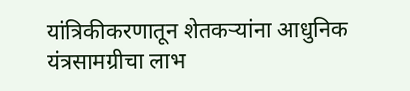यांत्रिकीकरणातून शेतकऱ्यांना आधुनिक यंत्रसामग्रीचा लाभ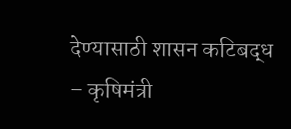देण्यासाठी शासन कटिबद्ध – कृषिमंत्री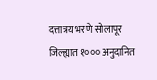दत्तात्रय भरणे सोलापूर जिल्ह्यात १००० अनुदानित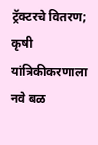ट्रॅक्टरचे वितरण; कृषी यांत्रिकीकरणाला नवे बळ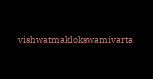vishwatmaklokswamivarta